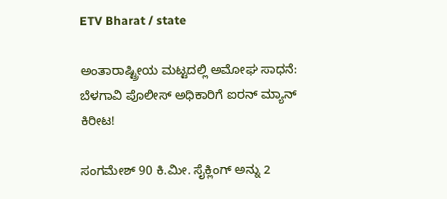ETV Bharat / state

ಅಂತಾರಾಷ್ಟ್ರೀಯ ಮಟ್ಟದಲ್ಲಿ ಅಮೋಘ ಸಾಧನೆ: ಬೆಳಗಾವಿ ಪೊಲೀಸ್ ಅಧಿಕಾರಿ‌ಗೆ ಐರನ್ ಮ್ಯಾನ್ ಕಿರೀಟ!

ಸಂಗಮೇಶ್ 90 ಕಿ.ಮೀ. ಸೈಕ್ಲಿಂಗ್ ಅನ್ನು 2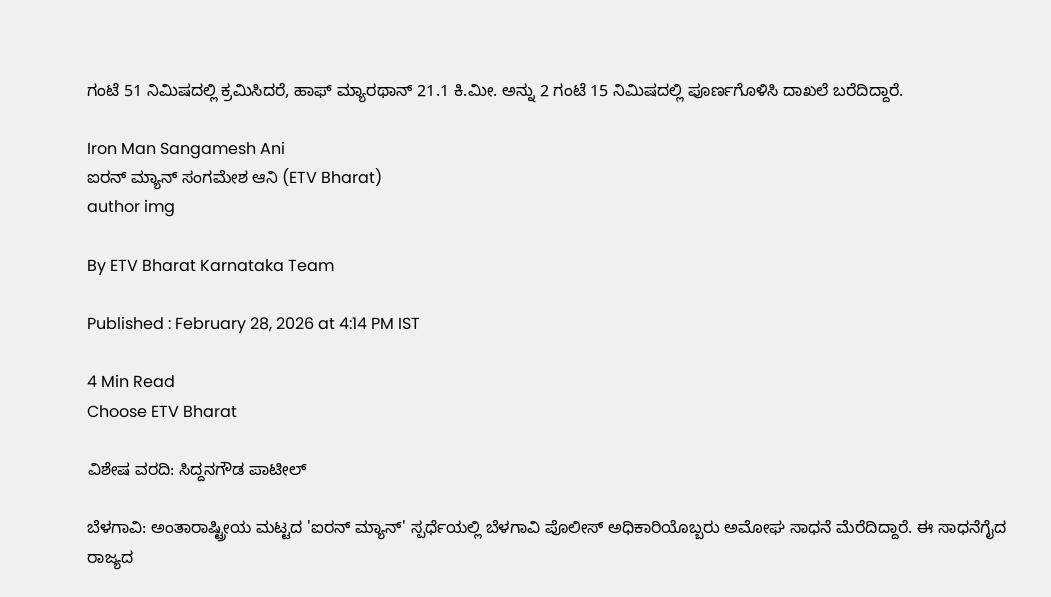ಗಂಟೆ 51 ನಿಮಿಷದಲ್ಲಿ ಕ್ರಮಿಸಿದರೆ, ಹಾಫ್ ಮ್ಯಾರಥಾನ್ 21.1 ಕಿ.ಮೀ. ಅನ್ನು 2 ಗಂಟೆ 15 ನಿಮಿಷದಲ್ಲಿ ಪೂರ್ಣಗೊಳಿಸಿ ದಾಖಲೆ ಬರೆದಿದ್ದಾರೆ.

Iron Man Sangamesh Ani
ಐರನ್ ಮ್ಯಾನ್ ಸಂಗಮೇಶ ಆನಿ (ETV Bharat)
author img

By ETV Bharat Karnataka Team

Published : February 28, 2026 at 4:14 PM IST

4 Min Read
Choose ETV Bharat

ವಿಶೇಷ ವರದಿ: ಸಿದ್ದನಗೌಡ ಪಾಟೀಲ್

ಬೆಳಗಾವಿ: ಅಂತಾರಾಷ್ಟ್ರೀಯ ಮಟ್ಟದ 'ಐರನ್ ಮ್ಯಾನ್' ಸ್ಪರ್ಧೆಯಲ್ಲಿ ಬೆಳಗಾವಿ ಪೊಲೀಸ್ ಅಧಿಕಾರಿಯೊಬ್ಬರು ಅಮೋಘ ಸಾಧನೆ ಮೆರೆದಿದ್ದಾರೆ. ಈ ಸಾಧನೆಗೈದ ರಾಜ್ಯದ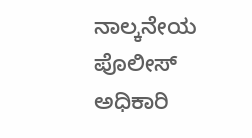ನಾಲ್ಕನೇಯ ಪೊಲೀಸ್ ಅಧಿಕಾರಿ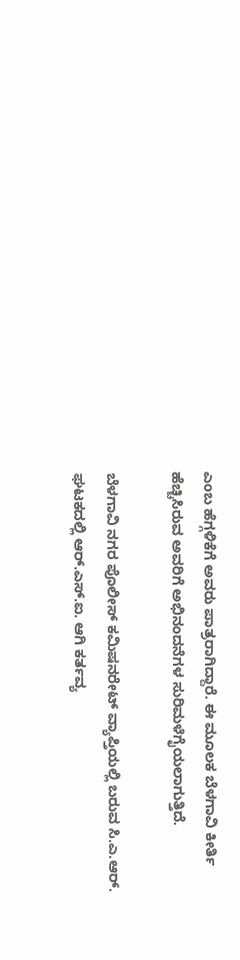ಎಂಬ ಹೆಗ್ಗಳಿಕೆಗೆ ಅವರು ಪಾತ್ರರಾಗಿದ್ದಾರೆ. ಈ ಮೂಲಕ ಬೆಳಗಾವಿ ಕೀರ್ತಿ ಹೆಚ್ಚಿಸಿರುವ ಅವರಿಗೆ ಅಭಿನಂದನೆಗಳ ಸುರಿಮಳೆಗೈಯಲಾಗುತ್ತಿದೆ.

ಬೆಳಗಾವಿ ನಗರ ಪೊಲೀಸ್ ಕಮಿಷನರೇಟ್‍ ವ್ಯಾಪ್ತಿಯಲ್ಲಿ ಬರುವ ಸಿ.ಎ.ಆರ್. ಘಟಕದಲ್ಲಿ ಆರ್.ಎಸ್.ಐ. ಆಗಿ ಕರ್ತವ್ಯ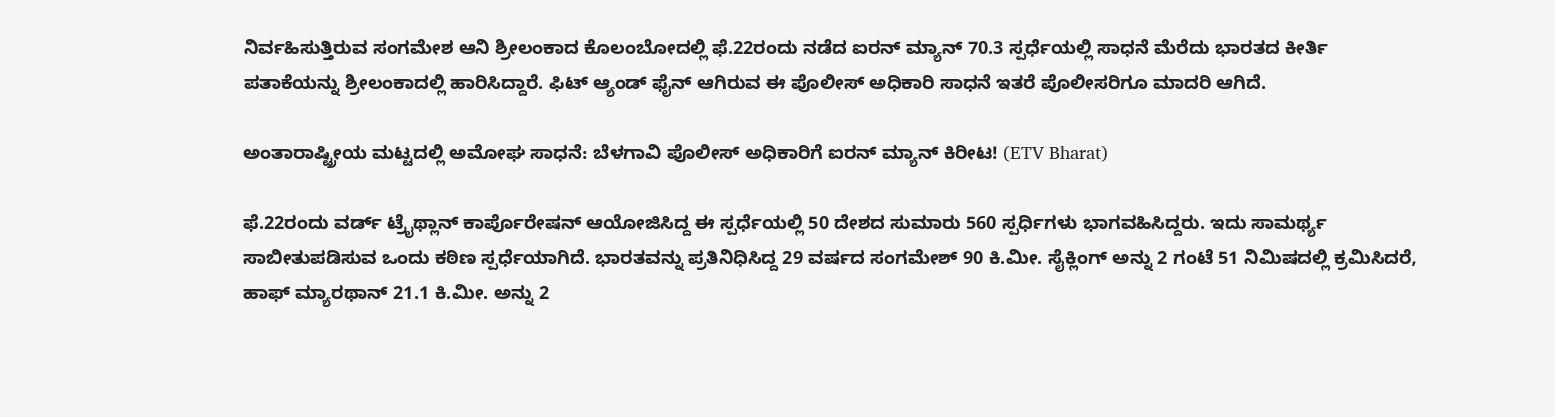ನಿರ್ವಹಿಸುತ್ತಿರುವ ಸಂಗಮೇಶ ಆನಿ ಶ್ರೀಲಂಕಾದ ಕೊಲಂಬೋದಲ್ಲಿ ಫೆ.22ರಂದು ನಡೆದ ಐರನ್ ಮ್ಯಾನ್ 70.3 ಸ್ಪರ್ಧೆಯಲ್ಲಿ ಸಾಧನೆ ಮೆರೆದು ಭಾರತದ ಕೀರ್ತಿ ಪತಾಕೆಯನ್ನು ಶ್ರೀಲಂಕಾದಲ್ಲಿ ಹಾರಿಸಿದ್ದಾರೆ. ಫಿಟ್ ಆ್ಯಂಡ್ ಫೈನ್ ಆಗಿರುವ ಈ ಪೊಲೀಸ್ ಅಧಿಕಾರಿ ಸಾಧನೆ ಇತರೆ ಪೊಲೀಸರಿಗೂ ಮಾದರಿ ಆಗಿದೆ.

ಅಂತಾರಾಷ್ಟ್ರೀಯ ಮಟ್ಟದಲ್ಲಿ ಅಮೋಘ ಸಾಧನೆ: ಬೆಳಗಾವಿ ಪೊಲೀಸ್ ಅಧಿಕಾರಿ‌ಗೆ ಐರನ್ ಮ್ಯಾನ್ ಕಿರೀಟ! (ETV Bharat)

ಫೆ.22ರಂದು ವರ್ಡ್ ಟ್ರೈಥ್ಲಾನ್ ಕಾರ್ಪೊರೇಷನ್ ಆಯೋಜಿಸಿದ್ದ ಈ ಸ್ಪರ್ಧೆಯಲ್ಲಿ 50 ದೇಶದ ಸುಮಾರು 560 ಸ್ಪರ್ಧಿಗಳು ಭಾಗವಹಿಸಿದ್ದರು. ಇದು ಸಾಮರ್ಥ್ಯ ಸಾಬೀತುಪಡಿಸುವ ಒಂದು ಕಠಿಣ ಸ್ಪರ್ಧೆಯಾಗಿದೆ. ಭಾರತವನ್ನು ಪ್ರತಿನಿಧಿಸಿದ್ದ 29 ವರ್ಷದ ಸಂಗಮೇಶ್ 90 ಕಿ.ಮೀ. ಸೈಕ್ಲಿಂಗ್ ಅನ್ನು 2 ಗಂಟೆ 51 ನಿಮಿಷದಲ್ಲಿ ಕ್ರಮಿಸಿದರೆ, ಹಾಫ್ ಮ್ಯಾರಥಾನ್ 21.1 ಕಿ.ಮೀ. ಅನ್ನು 2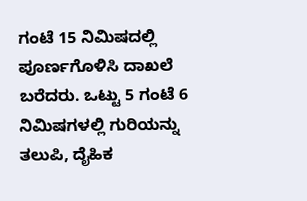ಗಂಟೆ 15 ನಿಮಿಷದಲ್ಲಿ ಪೂರ್ಣಗೊಳಿಸಿ ದಾಖಲೆ ಬರೆದರು. ಒಟ್ಟು 5 ಗಂಟೆ 6 ನಿಮಿಷಗಳಲ್ಲಿ ಗುರಿಯನ್ನು ತಲುಪಿ, ದೈಹಿಕ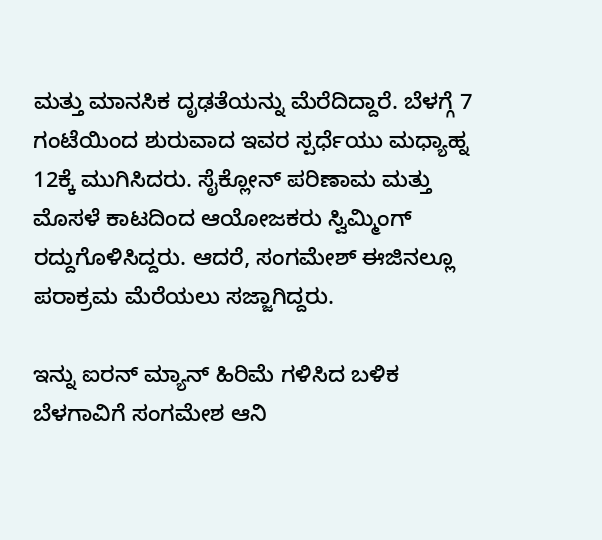ಮತ್ತು ಮಾನಸಿಕ ದೃಢತೆಯನ್ನು ಮೆರೆದಿದ್ದಾರೆ. ಬೆಳಗ್ಗೆ 7 ಗಂಟೆಯಿಂದ ಶುರುವಾದ ಇವರ ಸ್ಪರ್ಧೆಯು ಮಧ್ಯಾಹ್ನ 12ಕ್ಕೆ ಮುಗಿಸಿದರು. ಸೈಕ್ಲೋನ್ ಪರಿಣಾಮ ಮತ್ತು ಮೊಸಳೆ ಕಾಟದಿಂದ ಆಯೋಜಕರು ಸ್ವಿಮ್ಮಿಂಗ್ ರದ್ದುಗೊಳಿಸಿದ್ದರು. ಆದರೆ, ಸಂಗಮೇಶ್ ಈಜಿನಲ್ಲೂ ಪರಾಕ್ರಮ‌ ಮೆರೆಯಲು ಸಜ್ಜಾಗಿದ್ದರು.

ಇನ್ನು ಐರನ್ ಮ್ಯಾನ್ ಹಿರಿಮೆ ಗಳಿಸಿದ ಬಳಿಕ ಬೆಳಗಾವಿಗೆ ಸಂಗಮೇಶ ಆನಿ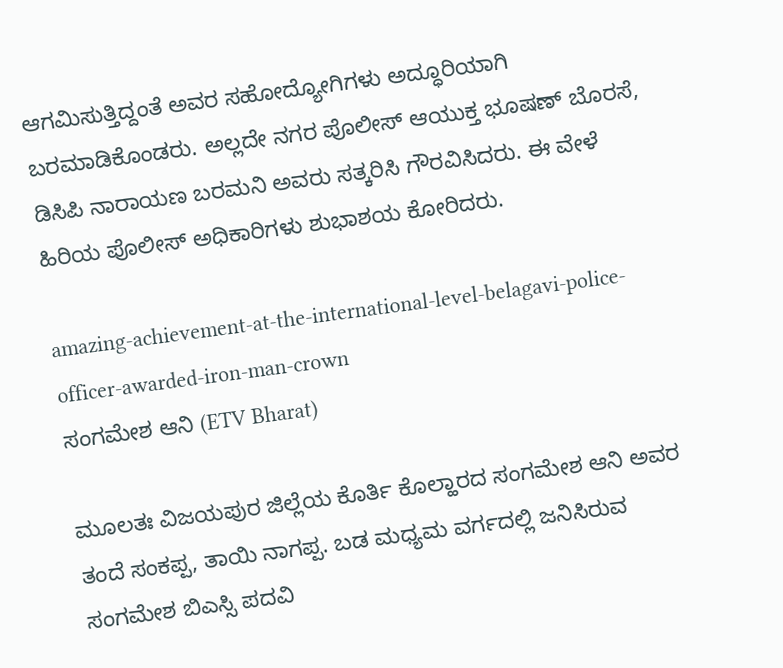ಆಗಮಿಸುತ್ತಿದ್ದಂತೆ ಅವರ ಸಹೋದ್ಯೋಗಿಗಳು ಅದ್ಧೂರಿಯಾಗಿ ಬರಮಾಡಿಕೊಂಡರು. ಅಲ್ಲದೇ ನಗರ ಪೊಲೀಸ್ ಆಯುಕ್ತ ಭೂಷಣ್ ಬೊರಸೆ, ಡಿಸಿಪಿ ನಾರಾಯಣ ಬರಮನಿ ಅವರು ಸತ್ಕರಿಸಿ ಗೌರವಿಸಿದರು. ಈ ವೇಳೆ ಹಿರಿಯ ಪೊಲೀಸ್ ಅಧಿಕಾರಿಗಳು ಶುಭಾಶಯ ಕೋರಿದರು.

amazing-achievement-at-the-international-level-belagavi-police-officer-awarded-iron-man-crown
ಸಂಗಮೇಶ ಆನಿ (ETV Bharat)

ಮೂಲತಃ ವಿಜಯಪುರ ಜಿಲ್ಲೆಯ ಕೊರ್ತಿ ಕೊಲ್ಹಾರದ ಸಂಗಮೇಶ ಆನಿ ಅವರ ತಂದೆ ಸಂಕಪ್ಪ, ತಾಯಿ ನಾಗಪ್ಪ. ಬಡ ಮಧ್ಯಮ ವರ್ಗದಲ್ಲಿ ಜನಿಸಿರುವ ಸಂಗಮೇಶ ಬಿಎಸ್ಸಿ ಪದವಿ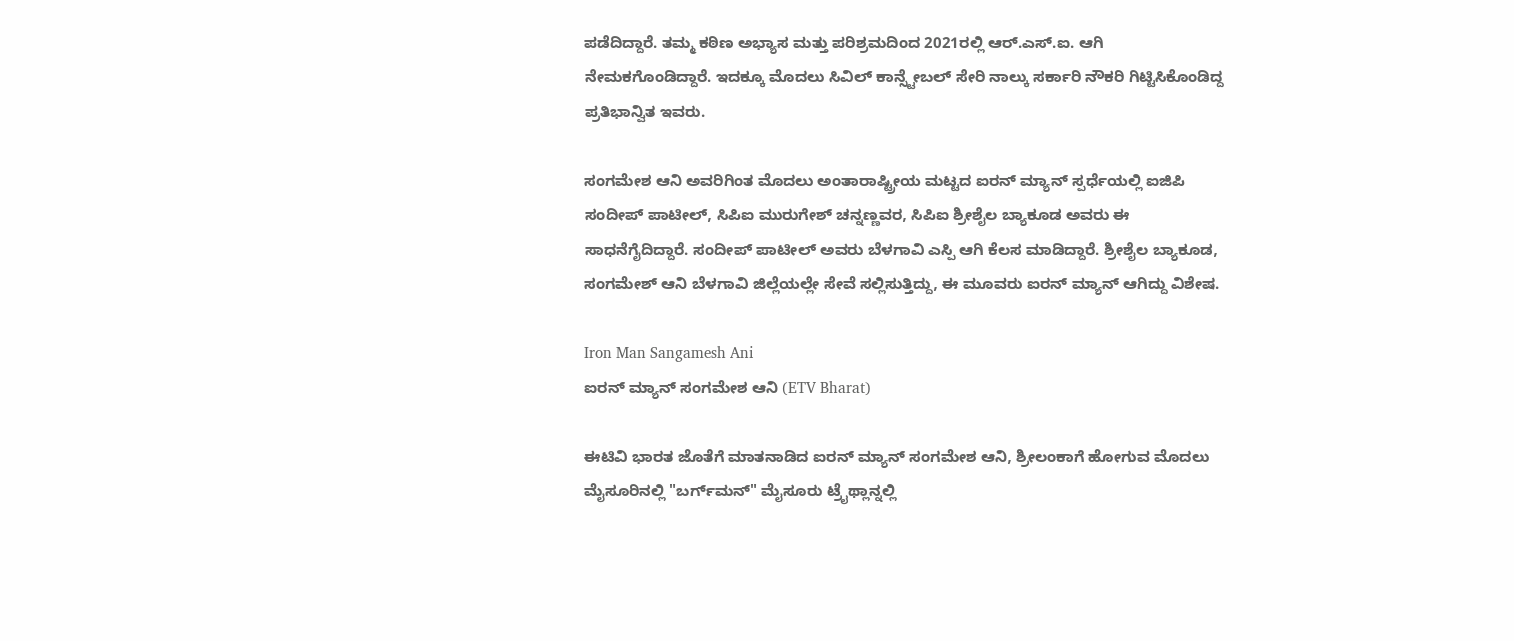ಪಡೆದಿದ್ದಾರೆ. ತಮ್ಮ ಕಠಿಣ ಅಭ್ಯಾಸ ಮತ್ತು ಪರಿಶ್ರಮದಿಂದ 2021ರಲ್ಲಿ ಆರ್.ಎಸ್.ಐ. ಆಗಿ ನೇಮಕಗೊಂಡಿದ್ದಾರೆ. ಇದಕ್ಕೂ‌ ಮೊದಲು ಸಿವಿಲ್ ಕಾನ್ಸ್ಟೇಬಲ್ ಸೇರಿ ನಾಲ್ಕು ಸರ್ಕಾರಿ ನೌಕರಿ ಗಿಟ್ಟಿಸಿಕೊಂಡಿದ್ದ ಪ್ರತಿಭಾನ್ವಿತ ಇವರು.

ಸಂಗಮೇಶ ಆನಿ ಅವರಿಗಿಂತ ಮೊದಲು ಅಂತಾರಾಷ್ಟ್ರೀಯ ಮಟ್ಟದ ಐರನ್ ಮ್ಯಾನ್ ಸ್ಪರ್ಧೆಯಲ್ಲಿ ಐಜಿಪಿ ಸಂದೀಪ್ ಪಾಟೀಲ್, ಸಿಪಿಐ ಮುರುಗೇಶ್ ಚನ್ನಣ್ಣವರ, ಸಿಪಿಐ ಶ್ರೀಶೈಲ ಬ್ಯಾಕೂಡ ಅವರು ಈ ಸಾಧನೆಗೈದಿದ್ದಾರೆ. ಸಂದೀಪ್ ಪಾಟೀಲ್ ಅವರು ಬೆಳಗಾವಿ ಎಸ್ಪಿ‌ ಆಗಿ ಕೆಲಸ ಮಾಡಿದ್ದಾರೆ. ಶ್ರೀಶೈಲ ಬ್ಯಾಕೂಡ, ಸಂಗಮೇಶ್ ಆನಿ ಬೆಳಗಾವಿ ಜಿಲ್ಲೆಯಲ್ಲೇ ಸೇವೆ ಸಲ್ಲಿಸುತ್ತಿದ್ದು, ಈ ಮೂವರು ಐರನ್ ಮ್ಯಾನ್ ಆಗಿದ್ದು ವಿಶೇಷ.

Iron Man Sangamesh Ani
ಐರನ್ ಮ್ಯಾನ್ ಸಂಗಮೇಶ ಆನಿ (ETV Bharat)

ಈಟಿವಿ ಭಾರತ ಜೊತೆಗೆ ಮಾತನಾಡಿದ ಐರನ್ ಮ್ಯಾನ್ ಸಂಗಮೇಶ ಆನಿ, ಶ್ರೀಲಂಕಾಗೆ ಹೋಗುವ ಮೊದಲು ಮೈಸೂರಿನಲ್ಲಿ "ಬರ್ಗ್‌ಮನ್" ಮೈಸೂರು ಟ್ರೈಥ್ಲಾನ್ನಲ್ಲಿ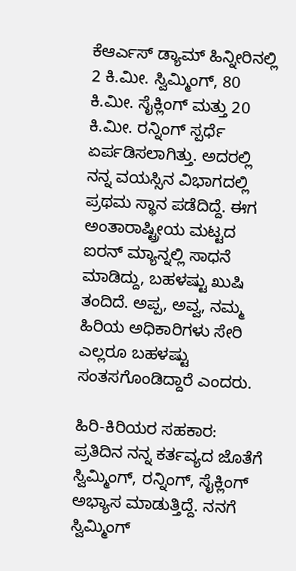ಕೆಆರ್ಎಸ್ ಡ್ಯಾಮ್ ಹಿನ್ನೀರಿನಲ್ಲಿ 2 ಕಿ.ಮೀ. ಸ್ವಿಮ್ಮಿಂಗ್, 80 ಕಿ.ಮೀ. ಸೈಕ್ಲಿಂಗ್ ಮತ್ತು 20 ಕಿ.ಮೀ. ರನ್ನಿಂಗ್ ಸ್ಪರ್ಧೆ ಏರ್ಪಡಿಸಲಾಗಿತ್ತು. ಅದರಲ್ಲಿ ನನ್ನ ವಯಸ್ಸಿನ ವಿಭಾಗದಲ್ಲಿ ಪ್ರಥಮ ಸ್ಥಾನ ಪಡೆದಿದ್ದೆ. ಈಗ ಅಂತಾರಾಷ್ಟ್ರೀಯ ಮಟ್ಟದ ಐರನ್ ಮ್ಯಾನ್ನಲ್ಲಿ ಸಾಧನೆ ಮಾಡಿದ್ದು, ಬಹಳಷ್ಟು ಖುಷಿ ತಂದಿದೆ. ಅಪ್ಪ, ಅವ್ವ, ನಮ್ಮ ಹಿರಿಯ ಅಧಿಕಾರಿಗಳು ಸೇರಿ ಎಲ್ಲರೂ ಬಹಳಷ್ಟು ಸಂತಸಗೊಂಡಿದ್ದಾರೆ ಎಂದರು.

ಹಿರಿ-ಕಿರಿಯರ ಸಹಕಾರ: ಪ್ರತಿದಿನ ನನ್ನ ಕರ್ತವ್ಯದ ಜೊತೆಗೆ ಸ್ವಿಮ್ಮಿಂಗ್, ರನ್ನಿಂಗ್, ಸೈಕ್ಲಿಂಗ್ ಅಭ್ಯಾಸ ಮಾಡುತ್ತಿದ್ದೆ. ನನಗೆ ಸ್ವಿಮ್ಮಿಂಗ್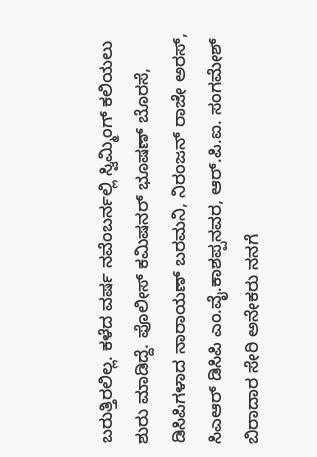ಬರುತ್ತಿರಲಿಲ್ಲ. ಕಳೆದ ವರ್ಷ ನವೆಂಬರ್ನಲ್ಲಿ ಸ್ವಿಮ್ಮಿಂಗ್ ಕಲಿಯಲು ಶುರು ಮಾಡಿದ್ದೆ. ಪೊಲೀಸ್ ಕಮಿಷನರ್ ಭೂಷಣ್ ಬೊರಸೆ, ಡಿಸಿಪಿಗಳಾದ ನಾರಾಯಣ್ ಬರಮನಿ, ನಿರಂಜನ್ ರಾಜೇ ಅರಸ್, ಸಿಎಆರ್ ಡಿಸಿಪಿ ಎಂ‌.ವೈ.ಕಾಶಪ್ಪನವರ, ಆರ್.ಪಿ.ಐ‌. ಸಂಗಮೇಶ್ ಬಿರಾದಾರ ಸೇರಿ ಅನೇಕರು ನನಗೆ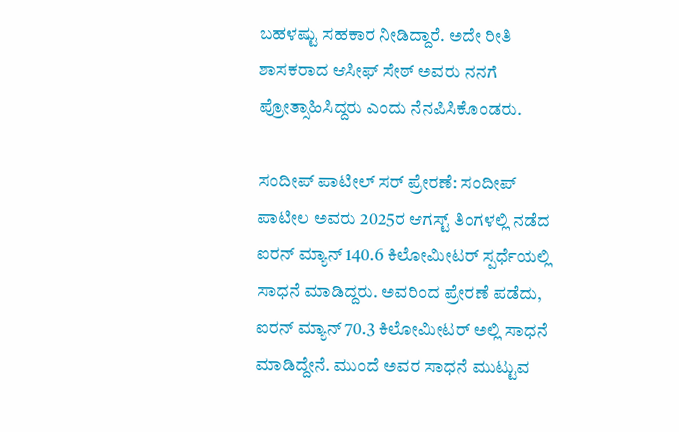ಬಹಳಷ್ಟು ಸಹಕಾರ ನೀಡಿದ್ದಾರೆ. ಅದೇ ರೀತಿ ಶಾಸಕರಾದ ಆಸೀಫ್ ಸೇಠ್ ಅವರು ನನಗೆ ಪ್ರೋತ್ಸಾಹಿಸಿದ್ದರು ಎಂದು ನೆನಪಿಸಿಕೊಂಡರು.

ಸಂದೀಪ್ ಪಾಟೀಲ್ ಸರ್ ಪ್ರೇರಣೆ: ಸಂದೀಪ್ ಪಾಟೀಲ ಅವರು 2025ರ ಆಗಸ್ಟ್ ತಿಂಗಳಲ್ಲಿ ನಡೆದ ಐರನ್ ಮ್ಯಾನ್ 140.6 ಕಿಲೋಮೀಟರ್ ಸ್ಪರ್ಧೆಯಲ್ಲಿ ಸಾಧನೆ ಮಾಡಿದ್ದರು. ಅವರಿಂದ ಪ್ರೇರಣೆ ಪಡೆದು, ಐರನ್ ಮ್ಯಾನ್ 70.3 ಕಿಲೋಮೀಟರ್ ಅಲ್ಲಿ ಸಾಧನೆ ಮಾಡಿದ್ದೇನೆ. ಮುಂದೆ ಅವರ ಸಾಧನೆ ಮುಟ್ಟುವ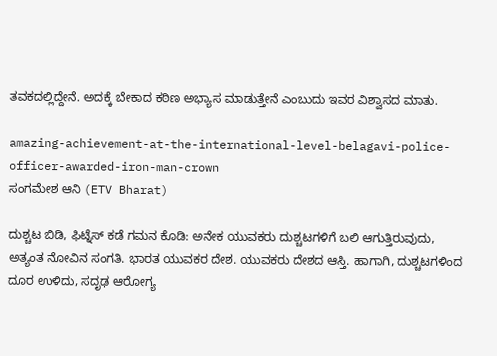ತವಕದಲ್ಲಿದ್ದೇನೆ. ಅದಕ್ಕೆ ಬೇಕಾದ ಕಠಿಣ ಅಭ್ಯಾಸ ಮಾಡುತ್ತೇನೆ ಎಂಬುದು ಇವರ ವಿಶ್ವಾಸದ ಮಾತು.

amazing-achievement-at-the-international-level-belagavi-police-officer-awarded-iron-man-crown
ಸಂಗಮೇಶ ಆನಿ (ETV Bharat)

ದುಶ್ಚಟ ಬಿಡಿ, ಫಿಟ್ನೆಸ್ ಕಡೆ ಗಮನ ಕೊಡಿ: ಅನೇಕ ಯುವಕರು ದುಶ್ಚಟಗಳಿಗೆ ಬಲಿ ಆಗುತ್ತಿರುವುದು, ಅತ್ಯಂತ ನೋವಿನ ಸಂಗತಿ. ಭಾರತ ಯುವಕರ ದೇಶ. ಯುವಕರು ದೇಶದ ಆಸ್ತಿ. ಹಾಗಾಗಿ, ದುಶ್ಚಟಗಳಿಂದ ದೂರ ಉಳಿದು, ಸದೃಢ ಆರೋಗ್ಯ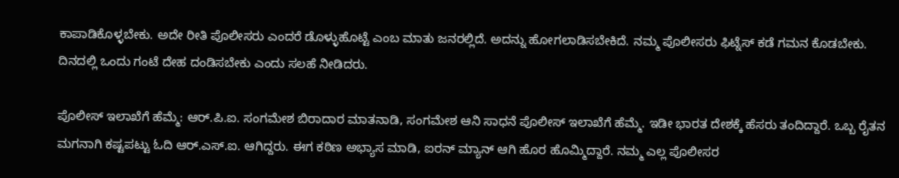ಕಾಪಾಡಿಕೊಳ್ಳಬೇಕು. ಅದೇ ರೀತಿ ಪೊಲೀಸರು ಎಂದರೆ ಡೊಳ್ಳುಹೊಟ್ಟೆ ಎಂಬ ಮಾತು ಜನರಲ್ಲಿದೆ. ಅದನ್ನು ಹೋಗಲಾಡಿಸಬೇಕಿದೆ. ನಮ್ಮ ಪೊಲೀಸರು ಫಿಟ್ನೆಸ್ ಕಡೆ ಗಮನ ಕೊಡಬೇಕು. ದಿನದಲ್ಲಿ‌ ಒಂದು ಗಂಟೆ ದೇಹ ದಂಡಿಸಬೇಕು ಎಂದು ಸಲಹೆ ನೀಡಿದರು‌.

ಪೊಲೀಸ್ ಇಲಾಖೆಗೆ ಹೆಮ್ಮೆ: ಆರ್.ಪಿ.ಐ. ಸಂಗಮೇಶ ಬಿರಾದಾರ ಮಾತನಾಡಿ, ಸಂಗಮೇಶ ಆನಿ ಸಾಧನೆ ಪೊಲೀಸ್ ಇಲಾಖೆಗೆ ಹೆಮ್ಮೆ. ಇಡೀ ಭಾರತ ದೇಶಕ್ಕೆ ಹೆಸರು ತಂದಿದ್ದಾರೆ. ಒಬ್ಬ ರೈತನ ಮಗನಾಗಿ ಕಷ್ಟಪಟ್ಟು ಓದಿ ಆರ್‌.ಎಸ್.ಐ. ಆಗಿದ್ದರು. ಈಗ ಕಠಿಣ ಅಭ್ಯಾಸ ಮಾಡಿ, ಐರನ್ ಮ್ಯಾನ್ ಆಗಿ ಹೊರ ಹೊಮ್ಮಿದ್ದಾರೆ. ನಮ್ಮ ಎಲ್ಲ ಪೊಲೀಸರ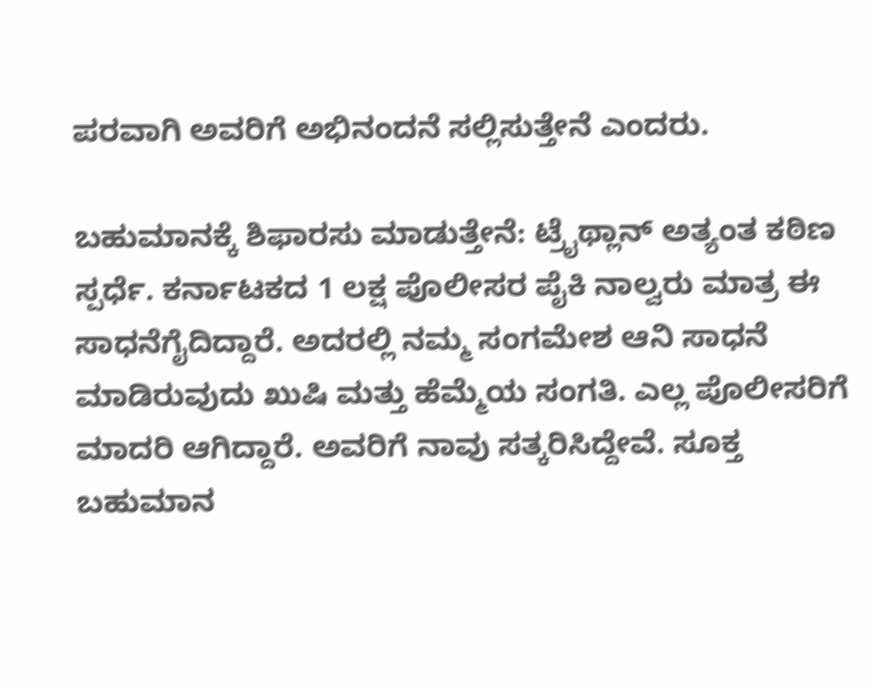ಪರವಾಗಿ ಅವರಿಗೆ ಅಭಿನಂದನೆ ಸಲ್ಲಿಸುತ್ತೇನೆ ಎಂದರು.

ಬಹುಮಾನಕ್ಕೆ ಶಿಫಾರಸು ಮಾಡುತ್ತೇನೆ: ಟ್ರೈಥ್ಲಾನ್ ಅತ್ಯಂತ ಕಠಿಣ ಸ್ಪರ್ಧೆ. ಕರ್ನಾಟಕದ 1 ಲಕ್ಷ ಪೊಲೀಸರ ಪೈಕಿ ನಾಲ್ವರು ಮಾತ್ರ ಈ ಸಾಧನೆಗೈದಿದ್ದಾರೆ. ಅದರಲ್ಲಿ ನಮ್ಮ ಸಂಗಮೇಶ ಆನಿ ಸಾಧನೆ ಮಾಡಿರುವುದು ಖುಷಿ ಮತ್ತು ಹೆಮ್ಮೆಯ ಸಂಗತಿ. ಎಲ್ಲ ಪೊಲೀಸರಿಗೆ ಮಾದರಿ ಆಗಿದ್ದಾರೆ. ಅವರಿಗೆ ನಾವು ಸತ್ಕರಿಸಿದ್ದೇವೆ. ಸೂಕ್ತ ಬಹುಮಾನ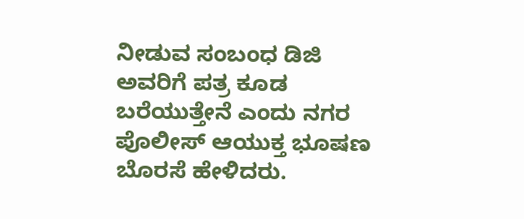ನೀಡುವ ಸಂಬಂಧ ಡಿಜಿ ಅವರಿಗೆ ಪತ್ರ ಕೂಡ ಬರೆಯುತ್ತೇನೆ ಎಂದು ನಗರ ಪೊಲೀಸ್ ಆಯುಕ್ತ ಭೂಷಣ ಬೊರಸೆ ಹೇಳಿದರು.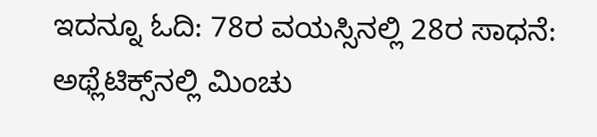ಇದನ್ನೂ ಓದಿ: 78ರ ವಯಸ್ಸಿನಲ್ಲಿ 28ರ ಸಾಧನೆ: ಅಥ್ಲೆಟಿಕ್ಸ್‌ನಲ್ಲಿ ಮಿಂಚು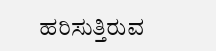ಹರಿಸುತ್ತಿರುವ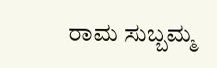ರಾಮ ಸುಬ್ಬಮ್ಮ